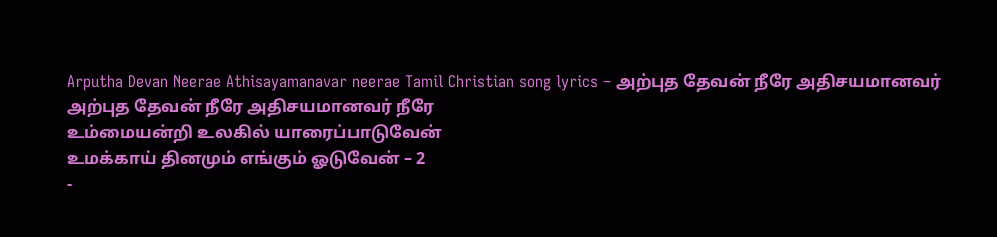Arputha Devan Neerae Athisayamanavar neerae Tamil Christian song lyrics – அற்புத தேவன் நீரே அதிசயமானவர்
அற்புத தேவன் நீரே அதிசயமானவர் நீரே
உம்மையன்றி உலகில் யாரைப்பாடுவேன்
உமக்காய் தினமும் எங்கும் ஓடுவேன் – 2
-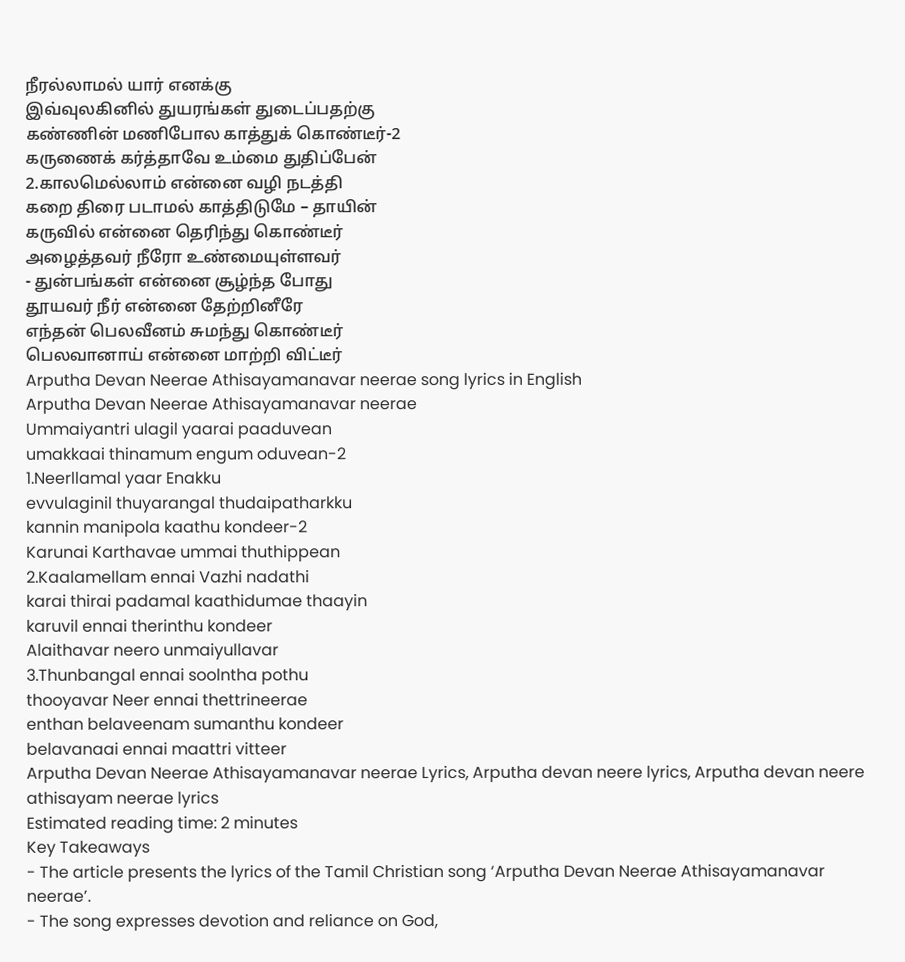நீரல்லாமல் யார் எனக்கு
இவ்வுலகினில் துயரங்கள் துடைப்பதற்கு
கண்ணின் மணிபோல காத்துக் கொண்டீர்-2
கருணைக் கர்த்தாவே உம்மை துதிப்பேன்
2.காலமெல்லாம் என்னை வழி நடத்தி
கறை திரை படாமல் காத்திடுமே – தாயின்
கருவில் என்னை தெரிந்து கொண்டீர்
அழைத்தவர் நீரோ உண்மையுள்ளவர்
- துன்பங்கள் என்னை சூழ்ந்த போது
தூயவர் நீர் என்னை தேற்றினீரே
எந்தன் பெலவீனம் சுமந்து கொண்டீர்
பெலவானாய் என்னை மாற்றி விட்டீர்
Arputha Devan Neerae Athisayamanavar neerae song lyrics in English
Arputha Devan Neerae Athisayamanavar neerae
Ummaiyantri ulagil yaarai paaduvean
umakkaai thinamum engum oduvean-2
1.Neerllamal yaar Enakku
evvulaginil thuyarangal thudaipatharkku
kannin manipola kaathu kondeer-2
Karunai Karthavae ummai thuthippean
2.Kaalamellam ennai Vazhi nadathi
karai thirai padamal kaathidumae thaayin
karuvil ennai therinthu kondeer
Alaithavar neero unmaiyullavar
3.Thunbangal ennai soolntha pothu
thooyavar Neer ennai thettrineerae
enthan belaveenam sumanthu kondeer
belavanaai ennai maattri vitteer
Arputha Devan Neerae Athisayamanavar neerae Lyrics, Arputha devan neere lyrics, Arputha devan neere athisayam neerae lyrics
Estimated reading time: 2 minutes
Key Takeaways
- The article presents the lyrics of the Tamil Christian song ‘Arputha Devan Neerae Athisayamanavar neerae’.
- The song expresses devotion and reliance on God,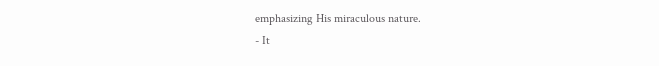emphasizing His miraculous nature.
- It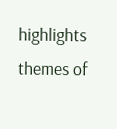highlights themes of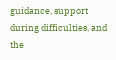guidance, support during difficulties, and the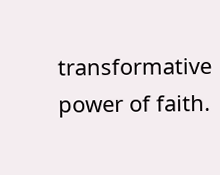transformative power of faith.